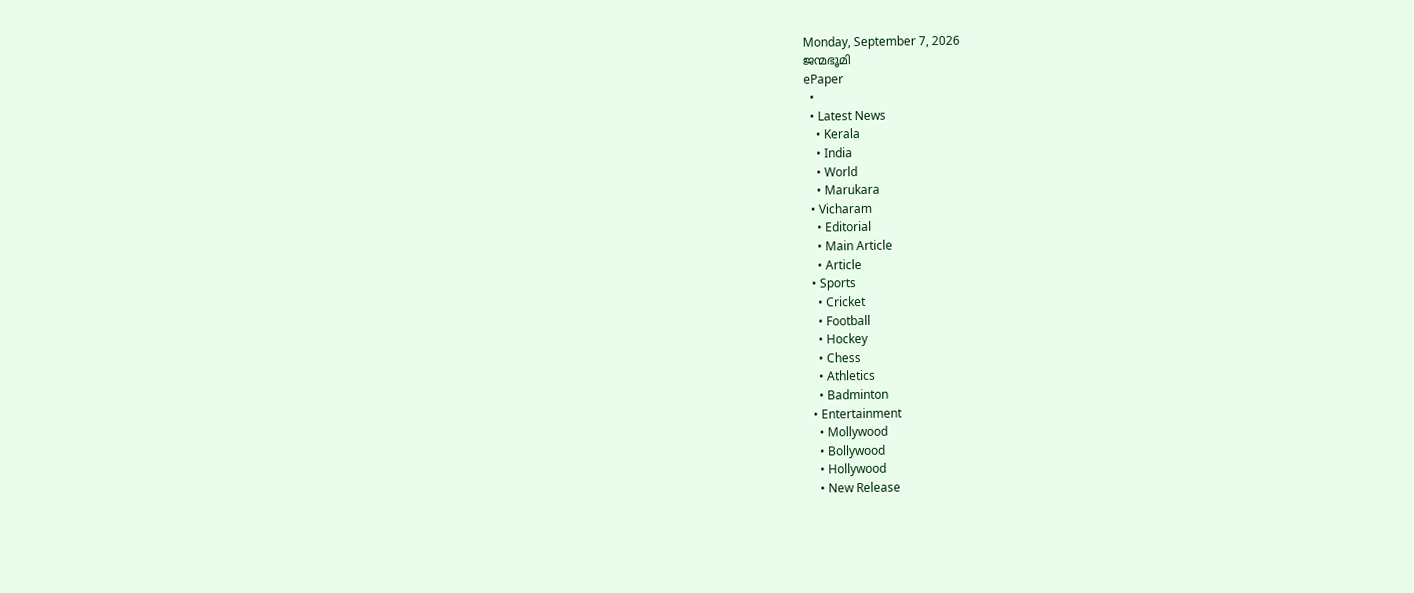Monday, September 7, 2026
ജന്മഭൂമി
ePaper
  •
  • Latest News
    • Kerala
    • India
    • World
    • Marukara
  • Vicharam
    • Editorial
    • Main Article
    • Article
  • Sports
    • Cricket
    • Football
    • Hockey
    • Chess
    • Athletics
    • Badminton
  • Entertainment
    • Mollywood
    • Bollywood
    • Hollywood
    • New Release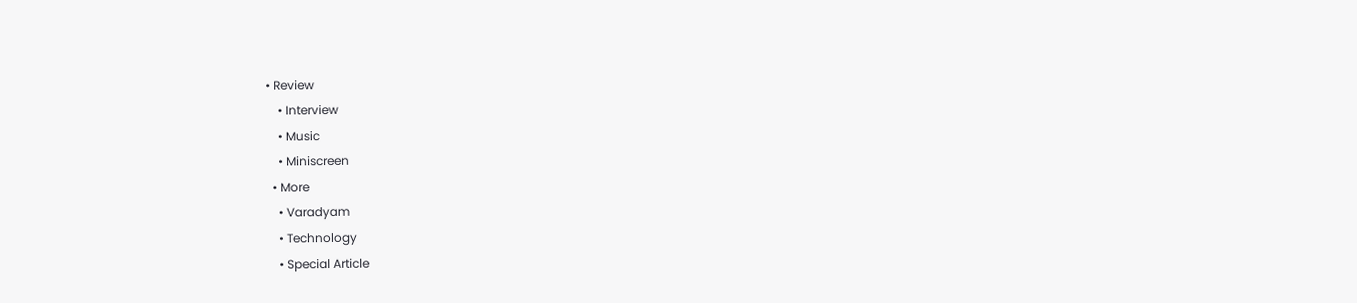• Review
    • Interview
    • Music
    • Miniscreen
  • More
    • Varadyam
    • Technology
    • Special Article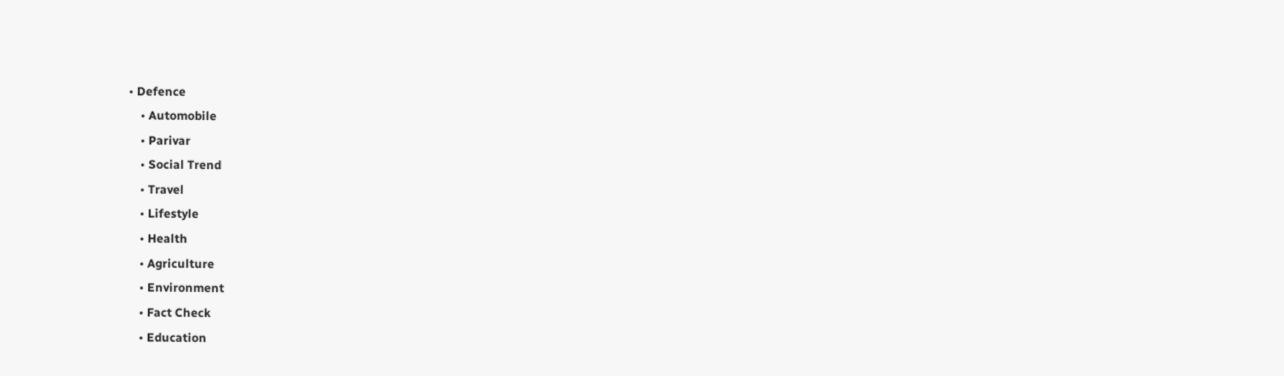• Defence
    • Automobile
    • Parivar
    • Social Trend
    • Travel
    • Lifestyle
    • Health
    • Agriculture
    • Environment
    • Fact Check
    • Education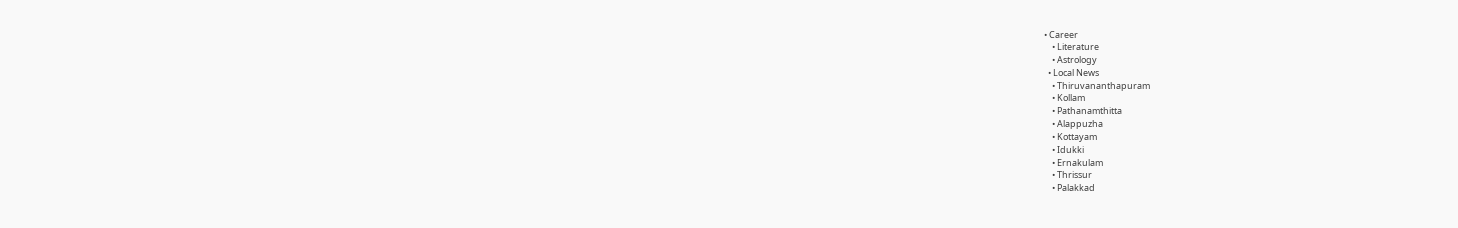• Career
    • Literature
    • Astrology
  • Local News
    • Thiruvananthapuram
    • Kollam
    • Pathanamthitta
    • Alappuzha
    • Kottayam
    • Idukki
    • Ernakulam
    • Thrissur
    • Palakkad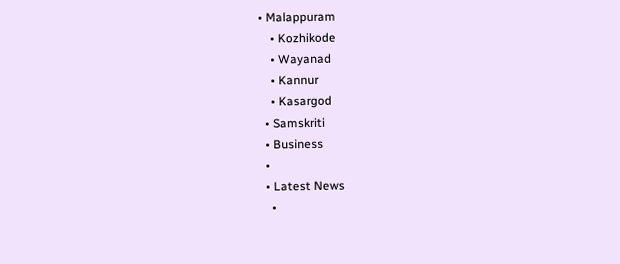• Malappuram
    • Kozhikode
    • Wayanad
    • Kannur
    • Kasargod
  • Samskriti
  • Business
  •
  • Latest News
    •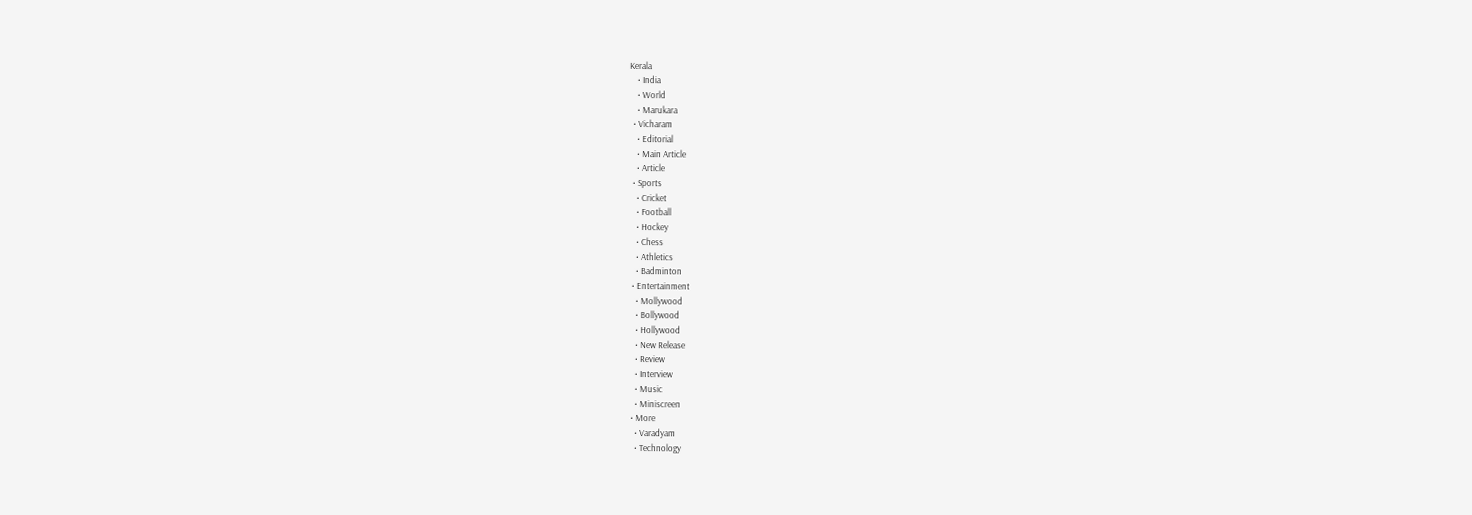Kerala
    • India
    • World
    • Marukara
  • Vicharam
    • Editorial
    • Main Article
    • Article
  • Sports
    • Cricket
    • Football
    • Hockey
    • Chess
    • Athletics
    • Badminton
  • Entertainment
    • Mollywood
    • Bollywood
    • Hollywood
    • New Release
    • Review
    • Interview
    • Music
    • Miniscreen
  • More
    • Varadyam
    • Technology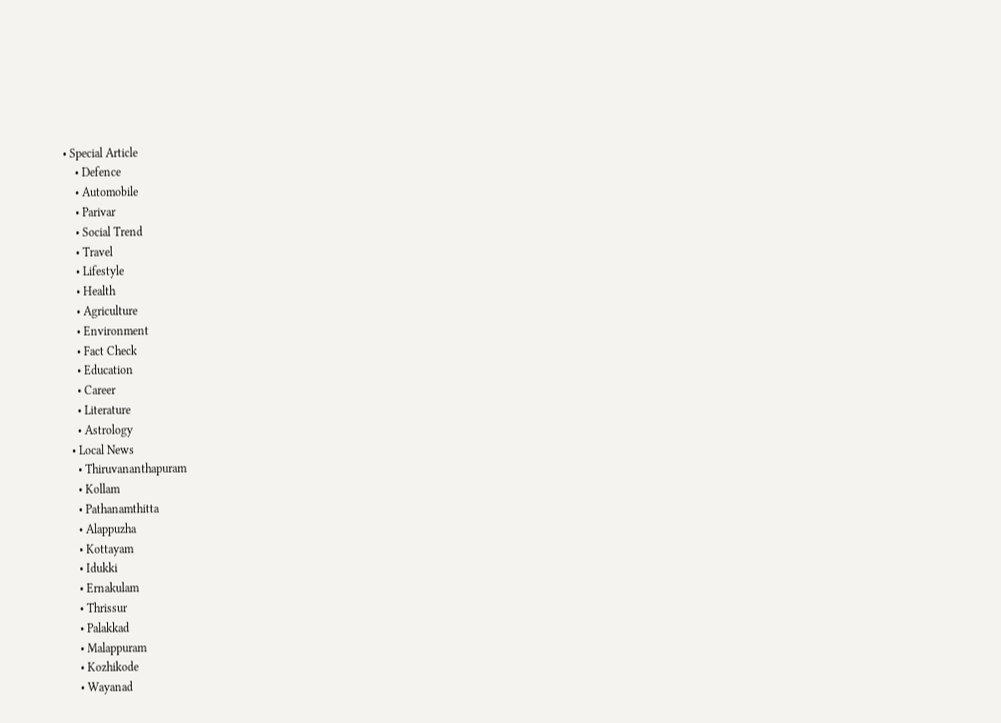• Special Article
    • Defence
    • Automobile
    • Parivar
    • Social Trend
    • Travel
    • Lifestyle
    • Health
    • Agriculture
    • Environment
    • Fact Check
    • Education
    • Career
    • Literature
    • Astrology
  • Local News
    • Thiruvananthapuram
    • Kollam
    • Pathanamthitta
    • Alappuzha
    • Kottayam
    • Idukki
    • Ernakulam
    • Thrissur
    • Palakkad
    • Malappuram
    • Kozhikode
    • Wayanad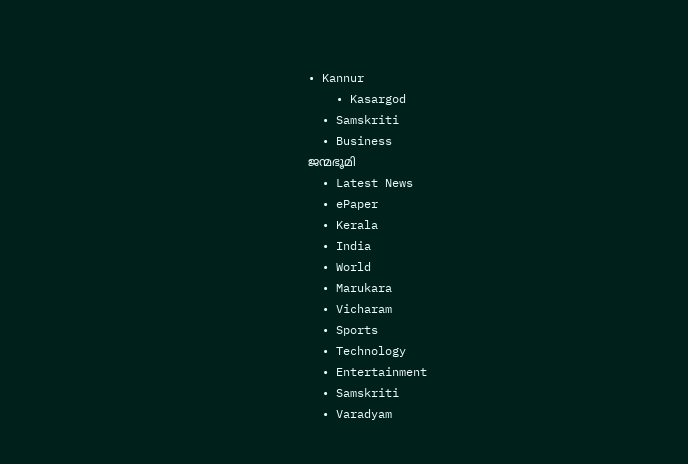• Kannur
    • Kasargod
  • Samskriti
  • Business
ജന്മഭൂമി
  • Latest News
  • ePaper
  • Kerala
  • India
  • World
  • Marukara
  • Vicharam
  • Sports
  • Technology
  • Entertainment
  • Samskriti
  • Varadyam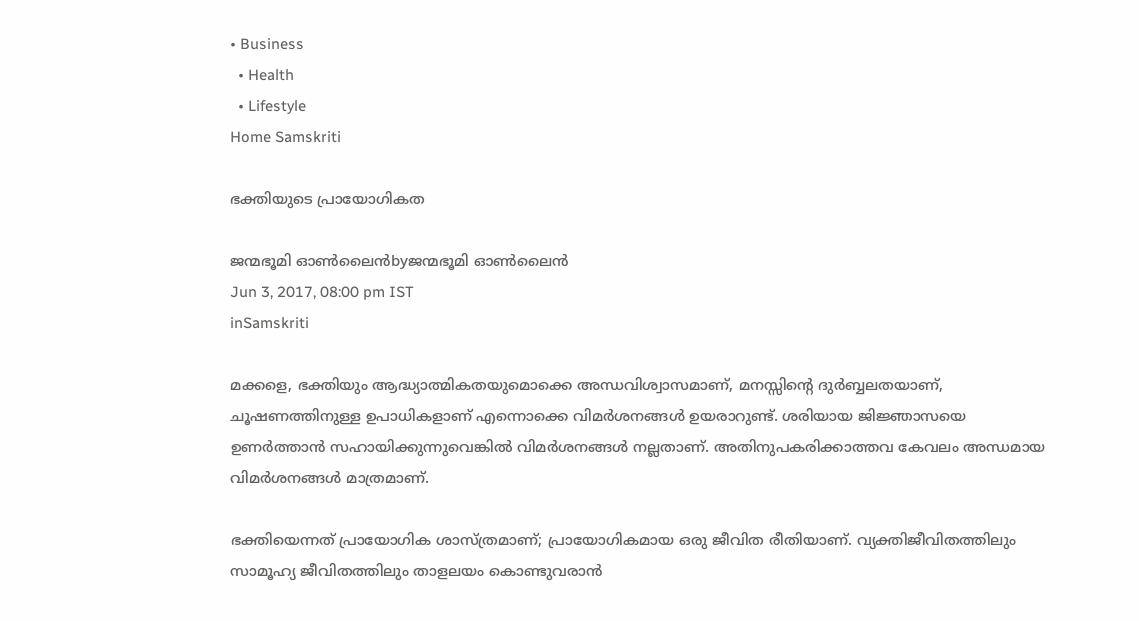• Business
  • Health
  • Lifestyle
Home Samskriti

ഭക്തിയുടെ പ്രായോഗികത

ജന്മഭൂമി ഓണ്‍ലൈന്‍byജന്മഭൂമി ഓണ്‍ലൈന്‍
Jun 3, 2017, 08:00 pm IST
inSamskriti

മക്കളെ, ഭക്തിയും ആദ്ധ്യാത്മികതയുമൊക്കെ അന്ധവിശ്വാസമാണ്, മനസ്സിന്റെ ദുര്‍ബ്ബലതയാണ്, ചൂഷണത്തിനുള്ള ഉപാധികളാണ് എന്നൊക്കെ വിമര്‍ശനങ്ങള്‍ ഉയരാറുണ്ട്. ശരിയായ ജിജ്ഞാസയെ ഉണര്‍ത്താന്‍ സഹായിക്കുന്നുവെങ്കില്‍ വിമര്‍ശനങ്ങള്‍ നല്ലതാണ്. അതിനുപകരിക്കാത്തവ കേവലം അന്ധമായ വിമര്‍ശനങ്ങള്‍ മാത്രമാണ്.

ഭക്തിയെന്നത് പ്രായോഗിക ശാസ്ത്രമാണ്; പ്രായോഗികമായ ഒരു ജീവിത രീതിയാണ്. വ്യക്തിജീവിതത്തിലും സാമൂഹ്യ ജീവിതത്തിലും താളലയം കൊണ്ടുവരാന്‍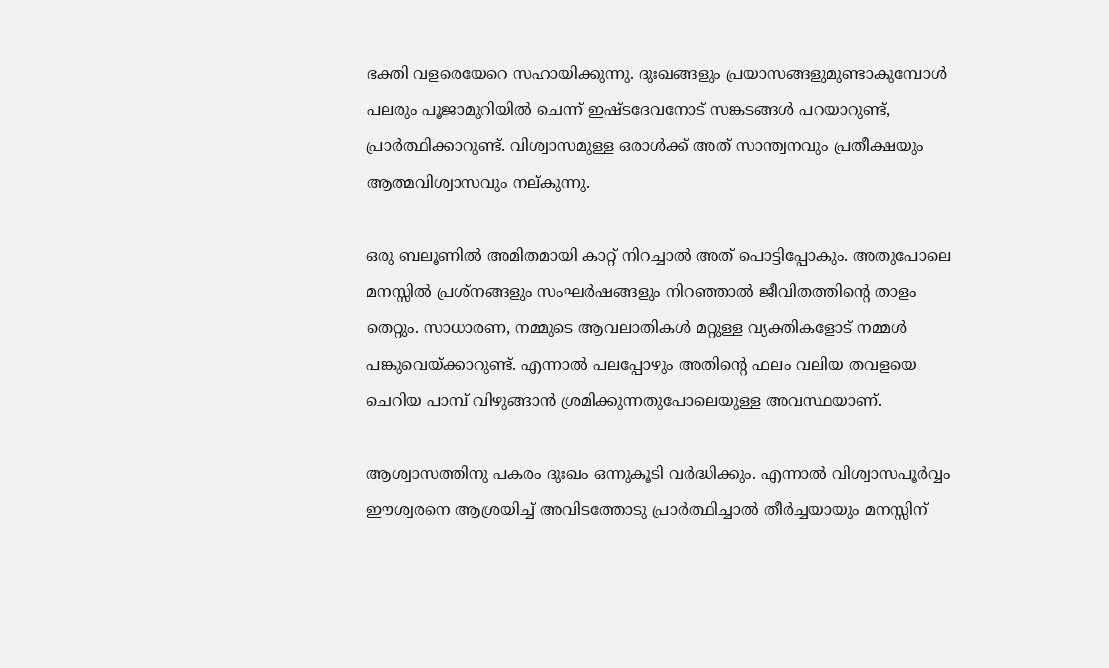ഭക്തി വളരെയേറെ സഹായിക്കുന്നു. ദുഃഖങ്ങളും പ്രയാസങ്ങളുമുണ്ടാകുമ്പോള്‍ പലരും പൂജാമുറിയില്‍ ചെന്ന് ഇഷ്ടദേവനോട് സങ്കടങ്ങള്‍ പറയാറുണ്ട്, പ്രാര്‍ത്ഥിക്കാറുണ്ട്. വിശ്വാസമുള്ള ഒരാള്‍ക്ക് അത് സാന്ത്വനവും പ്രതീക്ഷയും ആത്മവിശ്വാസവും നല്കുന്നു.

ഒരു ബലൂണില്‍ അമിതമായി കാറ്റ് നിറച്ചാല്‍ അത് പൊട്ടിപ്പോകും. അതുപോലെ മനസ്സില്‍ പ്രശ്‌നങ്ങളും സംഘര്‍ഷങ്ങളും നിറഞ്ഞാല്‍ ജീവിതത്തിന്റെ താളം തെറ്റും. സാധാരണ, നമ്മുടെ ആവലാതികള്‍ മറ്റുള്ള വ്യക്തികളോട് നമ്മള്‍ പങ്കുവെയ്‌ക്കാറുണ്ട്. എന്നാല്‍ പലപ്പോഴും അതിന്റെ ഫലം വലിയ തവളയെ ചെറിയ പാമ്പ് വിഴുങ്ങാന്‍ ശ്രമിക്കുന്നതുപോലെയുള്ള അവസ്ഥയാണ്.

ആശ്വാസത്തിനു പകരം ദുഃഖം ഒന്നുകൂടി വര്‍ദ്ധിക്കും. എന്നാല്‍ വിശ്വാസപൂര്‍വ്വം ഈശ്വരനെ ആശ്രയിച്ച് അവിടത്തോടു പ്രാര്‍ത്ഥിച്ചാല്‍ തീര്‍ച്ചയായും മനസ്സിന്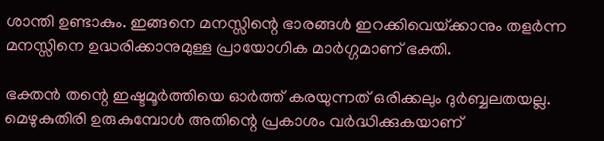ശാന്തി ഉണ്ടാകും. ഇങ്ങനെ മനസ്സിന്റെ ഭാരങ്ങള്‍ ഇറക്കിവെയ്‌ക്കാനും തളര്‍ന്ന മനസ്സിനെ ഉദ്ധരിക്കാനുമുള്ള പ്രായോഗിക മാര്‍ഗ്ഗമാണ് ഭക്തി.

ഭക്തന്‍ തന്റെ ഇഷ്ടമൂര്‍ത്തിയെ ഓര്‍ത്ത് കരയുന്നത് ഒരിക്കലും ദുര്‍ബ്ബലതയല്ല. മെഴുകുതിരി ഉരുകുമ്പോള്‍ അതിന്റെ പ്രകാശം വര്‍ദ്ധിക്കുകയാണ്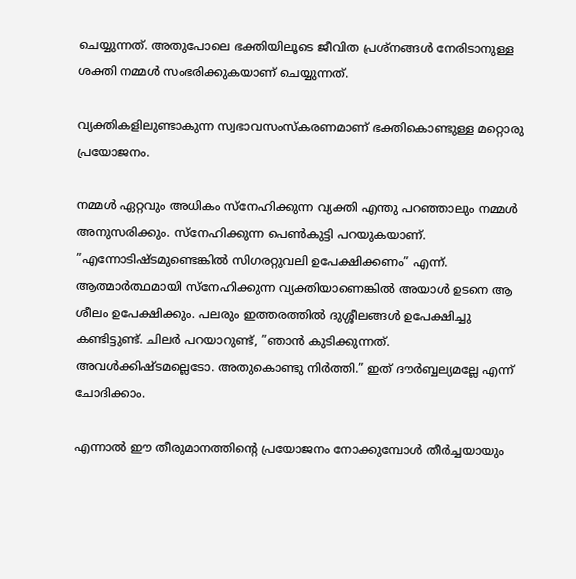ചെയ്യുന്നത്. അതുപോലെ ഭക്തിയിലൂടെ ജീവിത പ്രശ്‌നങ്ങള്‍ നേരിടാനുള്ള ശക്തി നമ്മള്‍ സംഭരിക്കുകയാണ് ചെയ്യുന്നത്.

വ്യക്തികളിലുണ്ടാകുന്ന സ്വഭാവസംസ്‌കരണമാണ് ഭക്തികൊണ്ടുള്ള മറ്റൊരു പ്രയോജനം.

നമ്മള്‍ ഏറ്റവും അധികം സ്‌നേഹിക്കുന്ന വ്യക്തി എന്തു പറഞ്ഞാലും നമ്മള്‍ അനുസരിക്കും. സ്‌നേഹിക്കുന്ന പെണ്‍കുട്ടി പറയുകയാണ്. ”എന്നോടിഷ്ടമുണ്ടെങ്കില്‍ സിഗരറ്റുവലി ഉപേക്ഷിക്കണം” എന്ന്. ആത്മാര്‍ത്ഥമായി സ്‌നേഹിക്കുന്ന വ്യക്തിയാണെങ്കില്‍ അയാള്‍ ഉടനെ ആ ശീലം ഉപേക്ഷിക്കും. പലരും ഇത്തരത്തില്‍ ദുശ്ശീലങ്ങള്‍ ഉപേക്ഷിച്ചു കണ്ടിട്ടുണ്ട്. ചിലര്‍ പറയാറുണ്ട്, ”ഞാന്‍ കുടിക്കുന്നത്. അവള്‍ക്കിഷ്ടമല്ലെടോ. അതുകൊണ്ടു നിര്‍ത്തി.” ഇത് ദൗര്‍ബ്ബല്യമല്ലേ എന്ന് ചോദിക്കാം.

എന്നാല്‍ ഈ തീരുമാനത്തിന്റെ പ്രയോജനം നോക്കുമ്പോള്‍ തീര്‍ച്ചയായും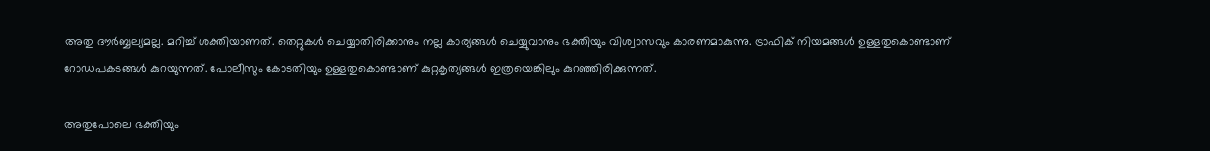അതു ദൗര്‍ബ്ബല്യമല്ല. മറിച്ച് ശക്തിയാണത്. തെറ്റുകള്‍ ചെയ്യാതിരിക്കാനും നല്ല കാര്യങ്ങള്‍ ചെയ്യുവാനും ഭക്തിയും വിശ്വാസവും കാരണമാകുന്നു. ട്രാഫിക് നിയമങ്ങള്‍ ഉള്ളതുകൊണ്ടാണ് റോഡപകടങ്ങള്‍ കുറയുന്നത്. പോലീസും കോടതിയും ഉള്ളതുകൊണ്ടാണ് കുറ്റകൃത്യങ്ങള്‍ ഇത്രയെങ്കിലും കുറഞ്ഞിരിക്കുന്നത്.

അതുപോലെ ഭക്തിയും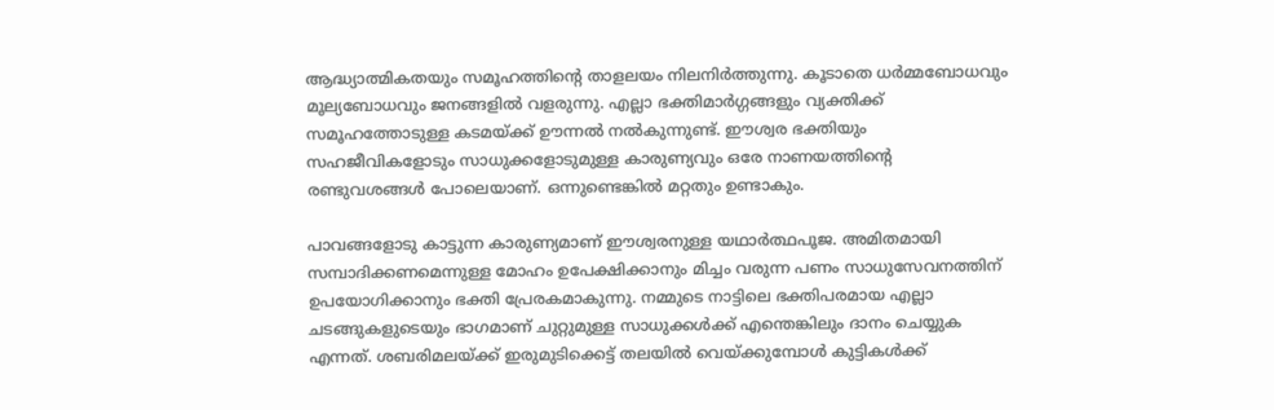ആദ്ധ്യാത്മികതയും സമൂഹത്തിന്റെ താളലയം നിലനിര്‍ത്തുന്നു. കൂടാതെ ധര്‍മ്മബോധവും മൂല്യബോധവും ജനങ്ങളില്‍ വളരുന്നു. എല്ലാ ഭക്തിമാര്‍ഗ്ഗങ്ങളും വ്യക്തിക്ക് സമൂഹത്തോടുള്ള കടമയ്‌ക്ക് ഊന്നല്‍ നല്‍കുന്നുണ്ട്. ഈശ്വര ഭക്തിയും സഹജീവികളോടും സാധുക്കളോടുമുള്ള കാരുണ്യവും ഒരേ നാണയത്തിന്റെ രണ്ടുവശങ്ങള്‍ പോലെയാണ്. ഒന്നുണ്ടെങ്കില്‍ മറ്റതും ഉണ്ടാകും.

പാവങ്ങളോടു കാട്ടുന്ന കാരുണ്യമാണ് ഈശ്വരനുള്ള യഥാര്‍ത്ഥപൂജ. അമിതമായി സമ്പാദിക്കണമെന്നുള്ള മോഹം ഉപേക്ഷിക്കാനും മിച്ചം വരുന്ന പണം സാധുസേവനത്തിന് ഉപയോഗിക്കാനും ഭക്തി പ്രേരകമാകുന്നു. നമ്മുടെ നാട്ടിലെ ഭക്തിപരമായ എല്ലാ ചടങ്ങുകളുടെയും ഭാഗമാണ് ചുറ്റുമുള്ള സാധുക്കള്‍ക്ക് എന്തെങ്കിലും ദാനം ചെയ്യുക എന്നത്. ശബരിമലയ്‌ക്ക് ഇരുമുടിക്കെട്ട് തലയില്‍ വെയ്‌ക്കുമ്പോള്‍ കുട്ടികള്‍ക്ക്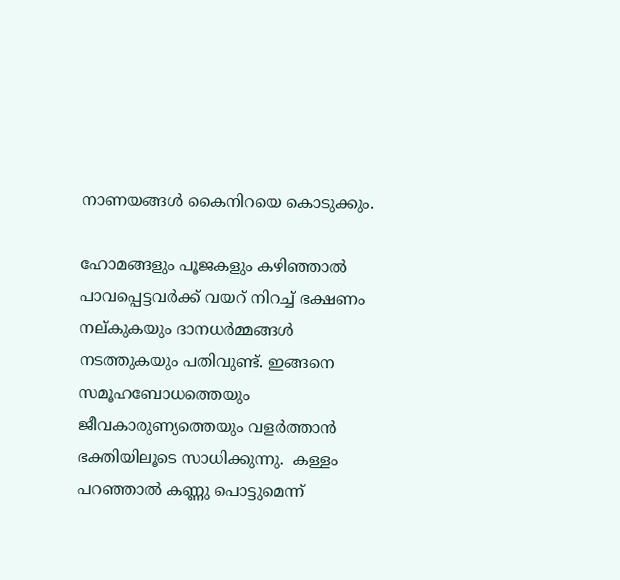നാണയങ്ങള്‍ കൈനിറയെ കൊടുക്കും.

ഹോമങ്ങളും പൂജകളും കഴിഞ്ഞാല്‍ പാവപ്പെട്ടവര്‍ക്ക് വയറ് നിറച്ച് ഭക്ഷണം നല്കുകയും ദാനധര്‍മ്മങ്ങള്‍ നടത്തുകയും പതിവുണ്ട്. ഇങ്ങനെ സമൂഹബോധത്തെയും ജീവകാരുണ്യത്തെയും വളര്‍ത്താന്‍ ഭക്തിയിലൂടെ സാധിക്കുന്നു.  കള്ളം പറഞ്ഞാല്‍ കണ്ണു പൊട്ടുമെന്ന്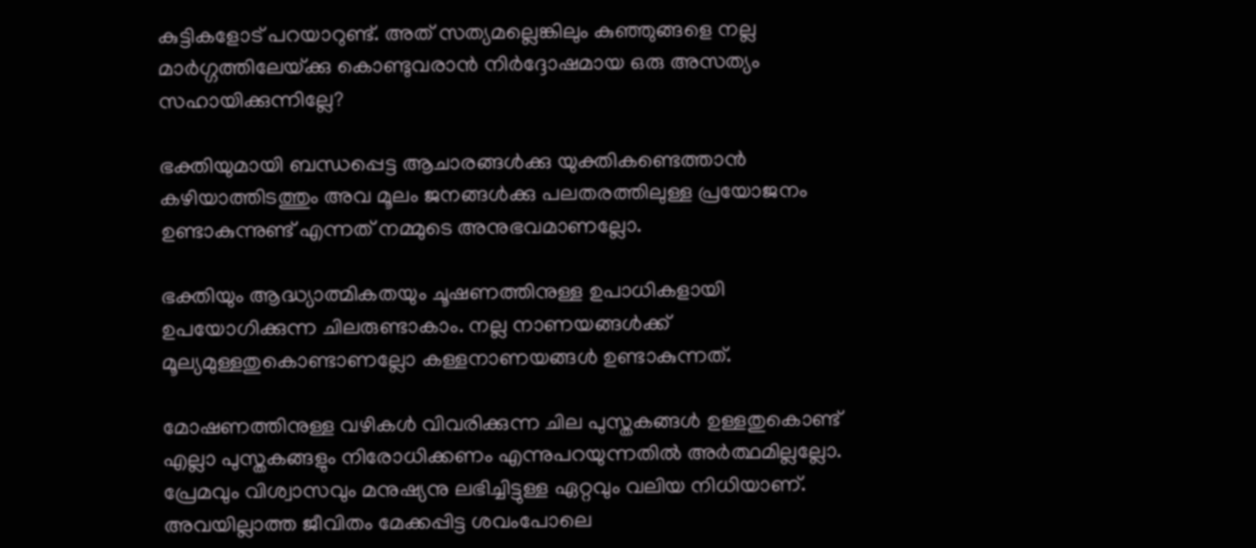കുട്ടികളോട് പറയാറുണ്ട്. അത് സത്യമല്ലെങ്കിലും കുഞ്ഞുങ്ങളെ നല്ല മാര്‍ഗ്ഗത്തിലേയ്‌ക്കു കൊണ്ടുവരാന്‍ നിര്‍ദ്ദോഷമായ ഒരു അസത്യം സഹായിക്കുന്നില്ലേ?

ഭക്തിയുമായി ബന്ധപ്പെട്ട ആചാരങ്ങള്‍ക്കു യുക്തികണ്ടെത്താന്‍ കഴിയാത്തിടത്തും അവ മൂലം ജനങ്ങള്‍ക്കു പലതരത്തിലുള്ള പ്രയോജനം ഉണ്ടാകുന്നുണ്ട് എന്നത് നമ്മുടെ അനുഭവമാണല്ലോ.

ഭക്തിയും ആദ്ധ്യാത്മികതയും ചൂഷണത്തിനുള്ള ഉപാധികളായി ഉപയോഗിക്കുന്ന ചിലരുണ്ടാകാം. നല്ല നാണയങ്ങള്‍ക്ക് മൂല്യമുള്ളതുകൊണ്ടാണല്ലോ കള്ളനാണയങ്ങള്‍ ഉണ്ടാകുന്നത്.

മോഷണത്തിനുള്ള വഴികള്‍ വിവരിക്കുന്ന ചില പുസ്തകങ്ങള്‍ ഉള്ളതുകൊണ്ട് എല്ലാ പുസ്തകങ്ങളും നിരോധിക്കണം എന്നുപറയുന്നതില്‍ അര്‍ത്ഥമില്ലല്ലോ. പ്രേമവും വിശ്വാസവും മനുഷ്യനു ലഭിച്ചിട്ടുള്ള ഏറ്റവും വലിയ നിധിയാണ്. അവയില്ലാത്ത ജീവിതം മേക്കപ്പിട്ട ശവംപോലെ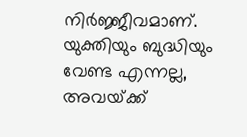നിര്‍ജ്ജീവമാണ്. യുക്തിയും ബുദ്ധിയും വേണ്ട എന്നല്ല, അവയ്‌ക്ക്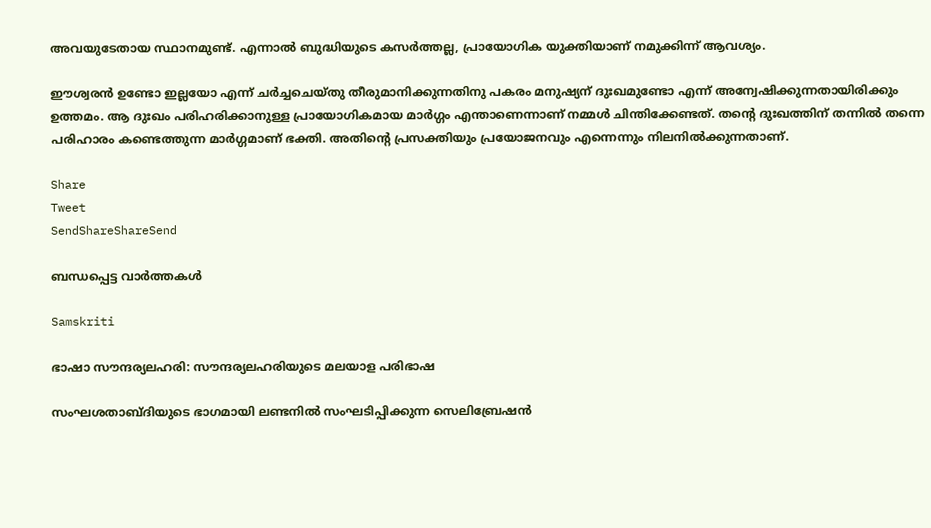അവയുടേതായ സ്ഥാനമുണ്ട്. എന്നാല്‍ ബുദ്ധിയുടെ കസര്‍ത്തല്ല, പ്രായോഗിക യുക്തിയാണ് നമുക്കിന്ന് ആവശ്യം.

ഈശ്വരന്‍ ഉണ്ടോ ഇല്ലയോ എന്ന് ചര്‍ച്ചചെയ്തു തീരുമാനിക്കുന്നതിനു പകരം മനുഷ്യന് ദുഃഖമുണ്ടോ എന്ന് അന്വേഷിക്കുന്നതായിരിക്കും ഉത്തമം. ആ ദുഃഖം പരിഹരിക്കാനുള്ള പ്രായോഗികമായ മാര്‍ഗ്ഗം എന്താണെന്നാണ് നമ്മള്‍ ചിന്തിക്കേണ്ടത്. തന്റെ ദുഃഖത്തിന് തന്നില്‍ തന്നെ പരിഹാരം കണ്ടെത്തുന്ന മാര്‍ഗ്ഗമാണ് ഭക്തി. അതിന്റെ പ്രസക്തിയും പ്രയോജനവും എന്നെന്നും നിലനില്‍ക്കുന്നതാണ്.

Share
Tweet
SendShareShareSend

ബന്ധപ്പെട്ട വാര്‍ത്തകള്‍

Samskriti

ഭാഷാ സൗന്ദര്യലഹരി: സൗന്ദര്യലഹരിയുടെ മലയാള പരിഭാഷ

സംഘശതാബ്ദിയുടെ ഭാഗമായി ലണ്ടനില്‍ സംഘടിപ്പിക്കുന്ന സെലിബ്രേഷന്‍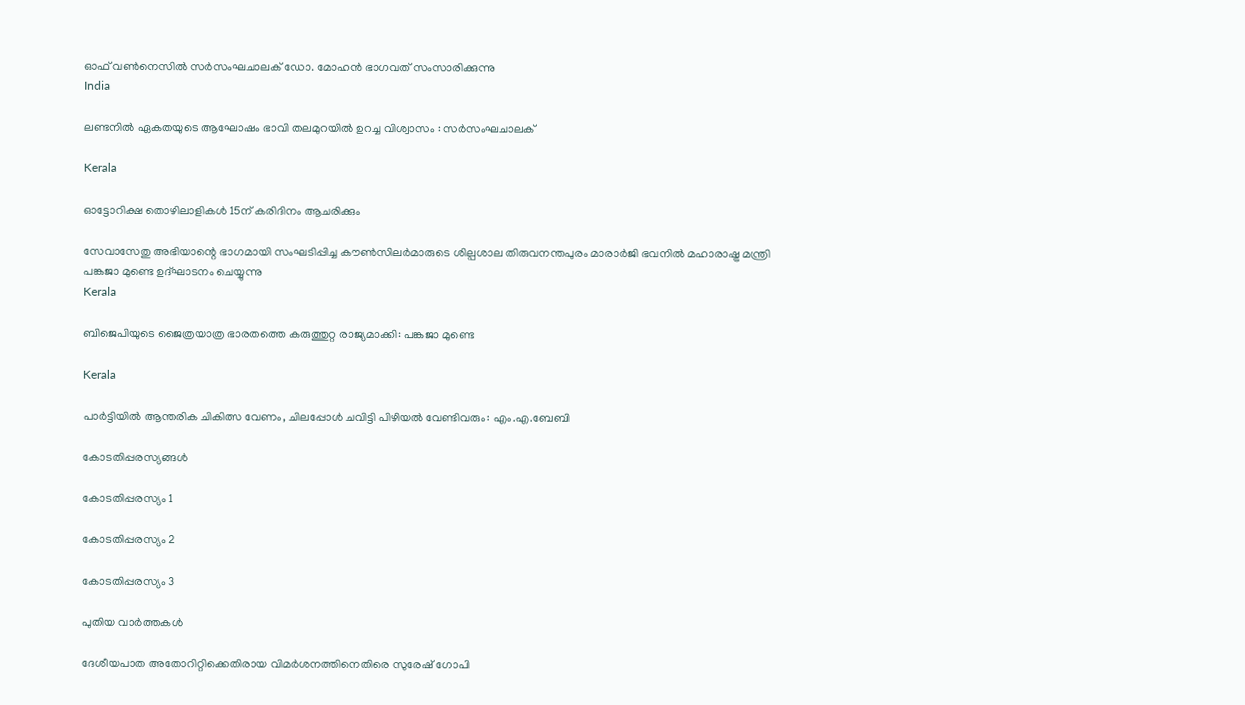ഓഫ് വണ്‍നെസില്‍ സര്‍സംഘചാലക് ഡോ. മോഹന്‍ ഭാഗവത് സംസാരിക്കുന്നു
India

ലണ്ടനില്‍ ഏകതയുടെ ആഘോഷം ഭാവി തലമുറയില്‍ ഉറച്ച വിശ്വാസം : സര്‍സംഘചാലക്

Kerala

ഓട്ടോറിക്ഷ തൊഴിലാളികള്‍ 15ന് കരിദിനം ആചരിക്കും

സേവാസേതു അഭിയാന്റെ ഭാഗമായി സംഘടിപ്പിച്ച കൗണ്‍സിലര്‍മാരുടെ ശില്പശാല തിരുവനന്തപുരം മാരാര്‍ജി ഭവനില്‍ മഹാരാഷ്ട്ര മന്ത്രി പങ്കജാ മുണ്ടെ ഉദ്ഘാടനം ചെയ്യുന്നു
Kerala

ബിജെപിയുടെ ജൈത്രയാത്ര ഭാരതത്തെ കരുത്തുറ്റ രാജ്യമാക്കി: പങ്കജാ മുണ്ടെ

Kerala

പാര്‍ട്ടിയില്‍ ആന്തരിക ചികിത്സ വേണം, ചിലപ്പോള്‍ ചവിട്ടി പിഴിയല്‍ വേണ്ടിവരും: എം.എ.ബേബി

കോടതിപ്പരസ്യങ്ങള്‍

കോടതിപ്പരസ്യം 1

കോടതിപ്പരസ്യം 2

കോടതിപ്പരസ്യം 3

പുതിയ വാര്‍ത്തകള്‍

ദേശീയപാത അതോറിറ്റിക്കെതിരായ വിമര്‍ശനത്തിനെതിരെ സുരേഷ് ഗോപി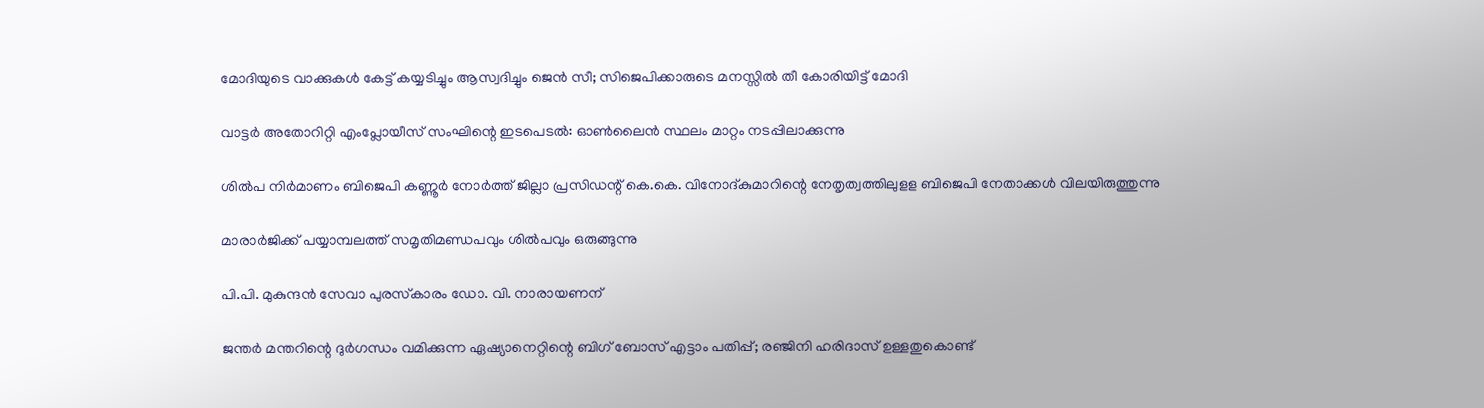മോദിയുടെ വാക്കുകള്‍ കേട്ട് കയ്യടിച്ചും ആസ്വദിച്ചും ജെന്‍ സീ; സിജെപിക്കാരുടെ മനസ്സില്‍ തീ കോരിയിട്ട് മോദി

വാട്ടര്‍ അതോറിറ്റി എംപ്ലോയീസ് സംഘിന്റെ ഇടപെടല്‍: ഓണ്‍ലൈന്‍ സ്ഥലം മാറ്റം നടപ്പിലാക്കുന്നു

ശില്‍പ നിര്‍മാണം ബിജെപി കണ്ണൂര്‍ നോര്‍ത്ത് ജില്ലാ പ്രസിഡന്റ് കെ.കെ. വിനോദ്കുമാറിന്റെ നേതൃത്വത്തിലുളള ബിജെപി നേതാക്കള്‍ വിലയിരുത്തുന്നു

മാരാര്‍ജിക്ക് പയ്യാമ്പലത്ത് സമൃതിമണ്ഡപവും ശില്‍പവും ഒരുങ്ങുന്നു

പി.പി. മുകുന്ദന്‍ സേവാ പുരസ്‌കാരം ഡോ. വി. നാരായണന്

ജന്തര്‍ മന്തറിന്റെ ദുര്‍ഗന്ധം വമിക്കുന്ന ഏഷ്യാനെറ്റിന്റെ ബിഗ് ബോസ് എട്ടാം പതിപ്പ്; രഞ്ജിനി ഹരിദാസ് ഉള്ളതുകൊണ്ട്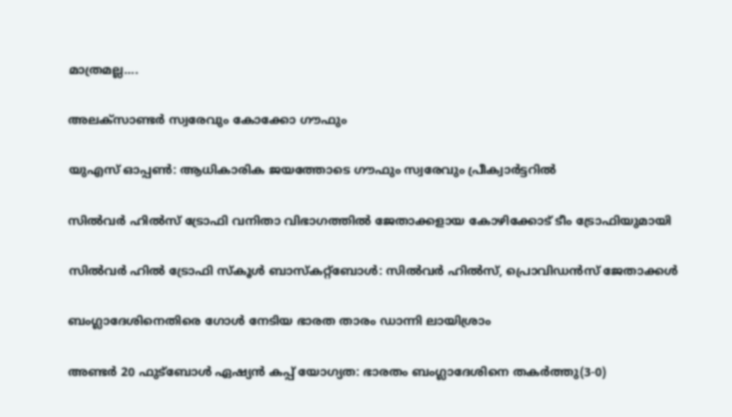മാത്രമല്ല….

അലക്‌സാണ്ടര്‍ സ്വരേവും കോക്കോ ഗൗഫും

യുഎസ് ഓപ്പണ്‍: ആധികാരിക ജയത്തോടെ ഗൗഫും സ്വരേവും പ്രീക്വാര്‍ട്ടറില്‍

സില്‍വര്‍ ഹില്‍സ് ട്രോഫി വനിതാ വിഭാഗത്തില്‍ ജേതാക്കളായ കോഴിക്കോട് ടീം ട്രോഫിയുമായി

സില്‍വര്‍ ഹില്‍ ട്രോഫി സ്‌കൂള്‍ ബാസ്‌കറ്റ്‌ബോള്‍: സില്‍വര്‍ ഹില്‍സ്, പ്രൊവിഡന്‍സ് ജേതാക്കള്‍

ബംഗ്ലാദേശിനെതിരെ ഗോള്‍ നേടിയ ഭാരത താരം ഡാന്നി ലായിശ്രാം

അണ്ടര്‍ 20 ഫുട്‌ബോള്‍ ഏഷ്യന്‍ കപ്പ് യോഗ്യത: ഭാരതം ബംഗ്ലാദേശിനെ തകര്‍ത്തു(3-0)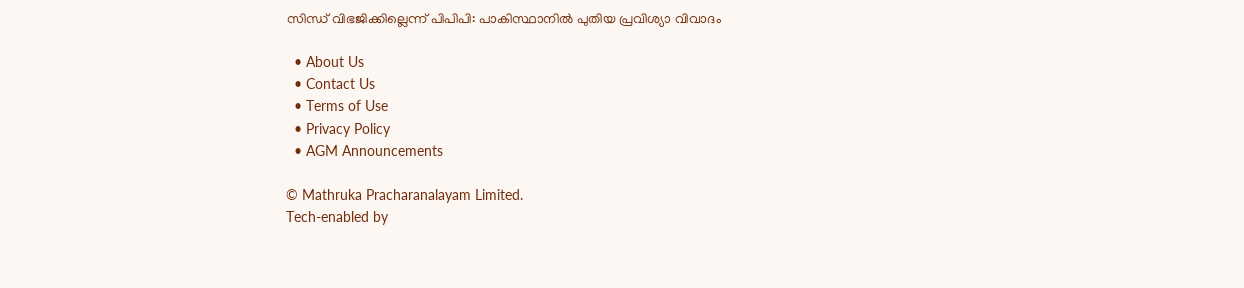സിന്ധ് വിഭജിക്കില്ലെന്ന് പിപിപി: പാകിസ്ഥാനില്‍ പുതിയ പ്രവിശ്യാ വിവാദം

  • About Us
  • Contact Us
  • Terms of Use
  • Privacy Policy
  • AGM Announcements

© Mathruka Pracharanalayam Limited.
Tech-enabled by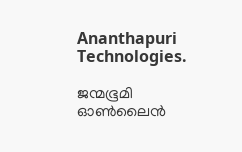Ananthapuri Technologies.

ജന്മഭൂമി ഓണ്‍ലൈന്‍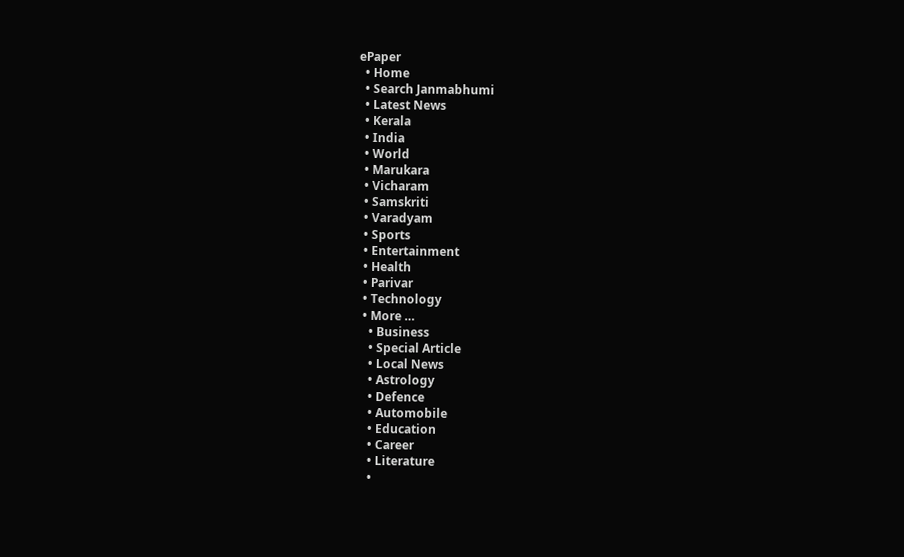ePaper
  • Home
  • Search Janmabhumi
  • Latest News
  • Kerala
  • India
  • World
  • Marukara
  • Vicharam
  • Samskriti
  • Varadyam
  • Sports
  • Entertainment
  • Health
  • Parivar
  • Technology
  • More …
    • Business
    • Special Article
    • Local News
    • Astrology
    • Defence
    • Automobile
    • Education
    • Career
    • Literature
    •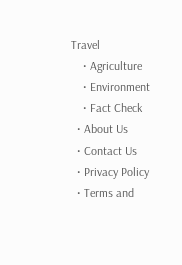Travel
    • Agriculture
    • Environment
    • Fact Check
  • About Us
  • Contact Us
  • Privacy Policy
  • Terms and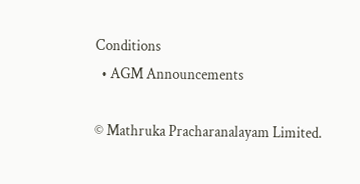Conditions
  • AGM Announcements

© Mathruka Pracharanalayam Limited.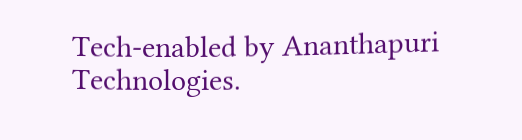Tech-enabled by Ananthapuri Technologies.